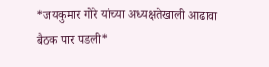*जयकुमार गोरे यांच्या अध्यक्षतेखाली आढावा बैठक पार पडली*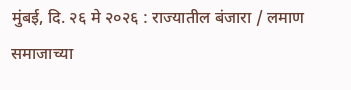मुंबई, दि. २६ मे २०२६ : राज्यातील बंजारा / लमाण समाजाच्या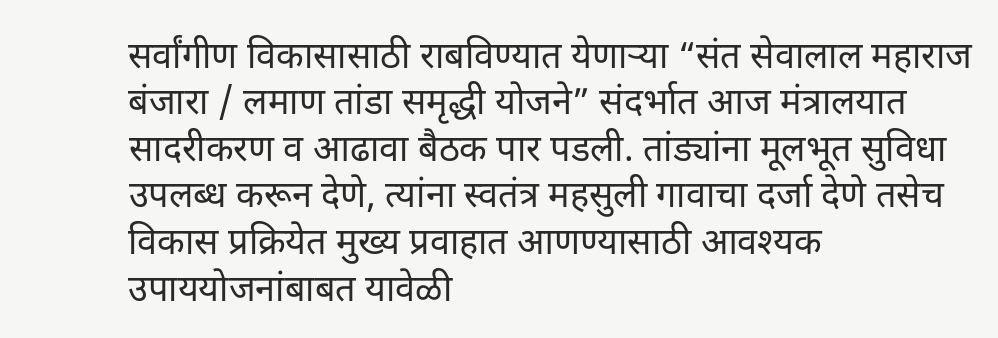सर्वांगीण विकासासाठी राबविण्यात येणाऱ्या “संत सेवालाल महाराज बंजारा / लमाण तांडा समृद्धी योजने” संदर्भात आज मंत्रालयात सादरीकरण व आढावा बैठक पार पडली. तांड्यांना मूलभूत सुविधा उपलब्ध करून देणे, त्यांना स्वतंत्र महसुली गावाचा दर्जा देणे तसेच विकास प्रक्रियेत मुख्य प्रवाहात आणण्यासाठी आवश्यक उपाययोजनांबाबत यावेळी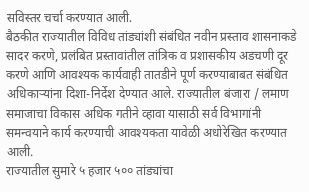सविस्तर चर्चा करण्यात आली.
बैठकीत राज्यातील विविध तांड्यांशी संबंधित नवीन प्रस्ताव शासनाकडे सादर करणे, प्रलंबित प्रस्तावांतील तांत्रिक व प्रशासकीय अडचणी दूर करणे आणि आवश्यक कार्यवाही तातडीने पूर्ण करण्याबाबत संबंधित अधिकाऱ्यांना दिशा-निर्देश देण्यात आले. राज्यातील बंजारा / लमाण समाजाचा विकास अधिक गतीने व्हावा यासाठी सर्व विभागांनी समन्वयाने कार्य करण्याची आवश्यकता यावेळी अधोरेखित करण्यात आली.
राज्यातील सुमारे ५ हजार ५०० तांड्यांचा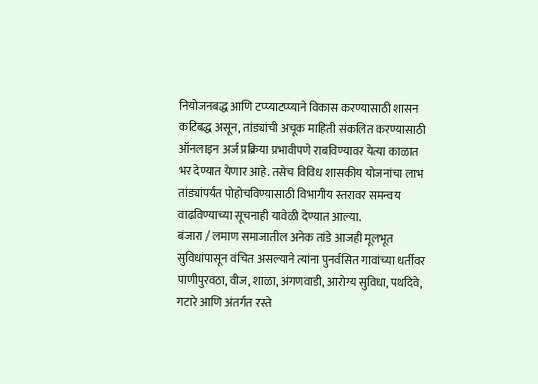नियोजनबद्ध आणि टप्प्याटप्प्याने विकास करण्यासाठी शासन कटिबद्ध असून, तांड्यांची अचूक माहिती संकलित करण्यासाठी ऑनलाइन अर्ज प्रक्रिया प्रभावीपणे राबविण्यावर येत्या काळात भर देण्यात येणार आहे. तसेच विविध शासकीय योजनांचा लाभ तांड्यांपर्यंत पोहोचविण्यासाठी विभागीय स्तरावर समन्वय वाढविण्याच्या सूचनाही यावेळी देण्यात आल्या.
बंजारा / लमाण समाजातील अनेक तांडे आजही मूलभूत सुविधांपासून वंचित असल्याने त्यांना पुनर्वसित गावांच्या धर्तीवर पाणीपुरवठा, वीज, शाळा, अंगणवाडी, आरोग्य सुविधा, पथदिवे, गटारे आणि अंतर्गत रस्ते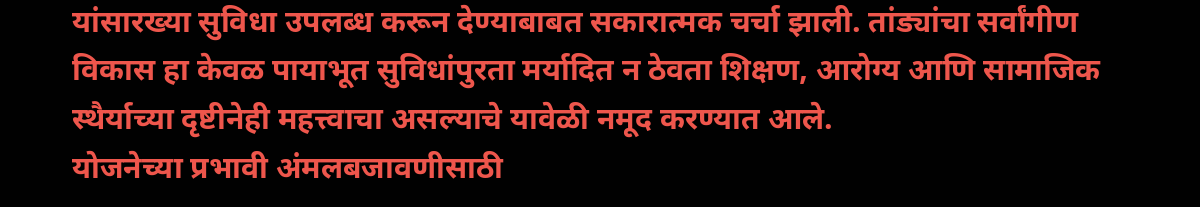यांसारख्या सुविधा उपलब्ध करून देण्याबाबत सकारात्मक चर्चा झाली. तांड्यांचा सर्वांगीण विकास हा केवळ पायाभूत सुविधांपुरता मर्यादित न ठेवता शिक्षण, आरोग्य आणि सामाजिक स्थैर्याच्या दृष्टीनेही महत्त्वाचा असल्याचे यावेळी नमूद करण्यात आले.
योजनेच्या प्रभावी अंमलबजावणीसाठी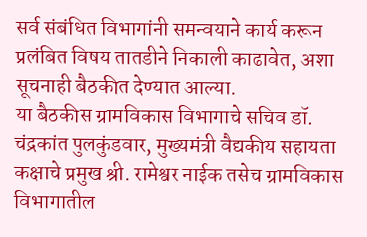सर्व संबंधित विभागांनी समन्वयाने कार्य करून प्रलंबित विषय तातडीने निकाली काढावेत, अशा सूचनाही बैठकीत देण्यात आल्या.
या बैठकीस ग्रामविकास विभागाचे सचिव डॉ. चंद्रकांत पुलकुंडवार, मुख्यमंत्री वैद्यकीय सहायता कक्षाचे प्रमुख श्री. रामेश्वर नाईक तसेच ग्रामविकास विभागातील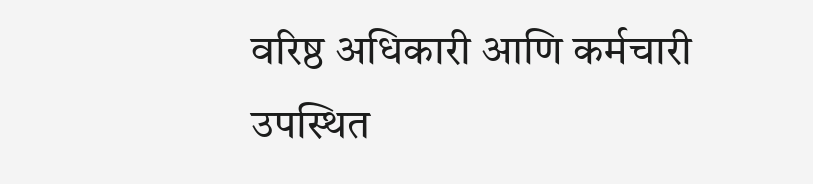वरिष्ठ अधिकारी आणि कर्मचारी उपस्थित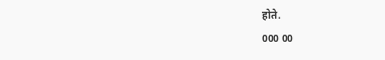होते.
000 00